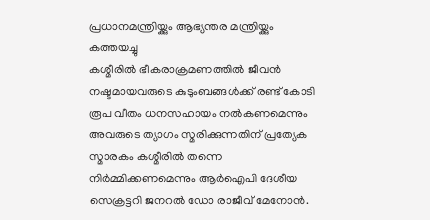പ്രധാനമന്ത്രിയ്ക്കും ആഭ്യന്തര മന്ത്രിയ്ക്കും കത്തയച്ചു
കശ്മീരിൽ ഭീകരാക്രമണത്തിൽ ജീവൻ നഷ്ടമായവരുടെ കുടുംബങ്ങൾക്ക് രണ്ട് കോടി രൂപ വീതം ധനസഹായം നൽകണമെന്നും അവരുടെ ത്യാഗം സ്മരിക്കുന്നതിന് പ്രത്യേക സ്മാരകം കശ്മീരിൽ തന്നെ നിർമ്മിക്കണമെന്നും ആർഐപി ദേശീയ സെക്രട്ടറി ജനറൽ ഡോ രാജീവ് മേനോൻ.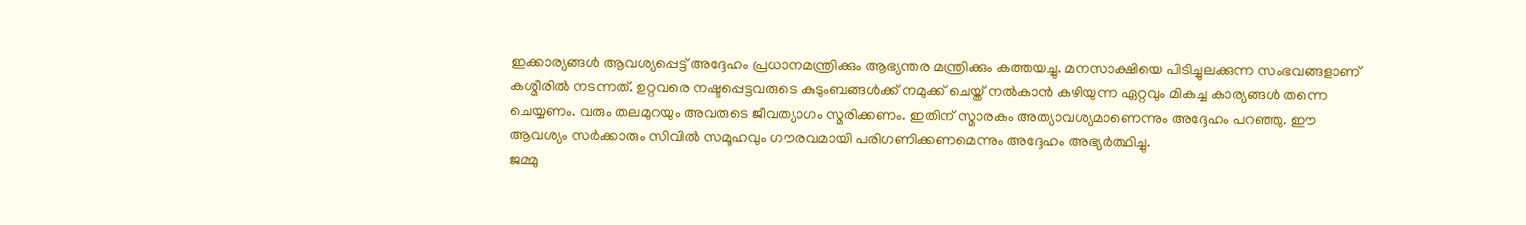ഇക്കാര്യങ്ങൾ ആവശ്യപ്പെട്ട് അദ്ദേഹം പ്രധാനമന്ത്രിക്കും ആഭ്യന്തര മന്ത്രിക്കും കത്തയച്ചു. മനസാക്ഷിയെ പിടിച്ചുലക്കുന്ന സംഭവങ്ങളാണ് കശ്മീരിൽ നടന്നത്. ഉറ്റവരെ നഷ്ടപ്പെട്ടവരുടെ കുടുംബങ്ങൾക്ക് നമുക്ക് ചെയ്ത് നൽകാൻ കഴിയുന്ന ഏറ്റവും മികച്ച കാര്യങ്ങൾ തന്നെ ചെയ്യണം. വരും തലമുറയും അവരുടെ ജീവത്യാഗം സ്മരിക്കണം. ഇതിന് സ്മാരകം അത്യാവശ്യമാണെന്നും അദ്ദേഹം പറഞ്ഞു. ഈ ആവശ്യം സർക്കാരും സിവിൽ സമൂഹവും ഗൗരവമായി പരിഗണിക്കണമെന്നും അദ്ദേഹം അഭ്യർത്ഥിച്ചു.
ജമ്മു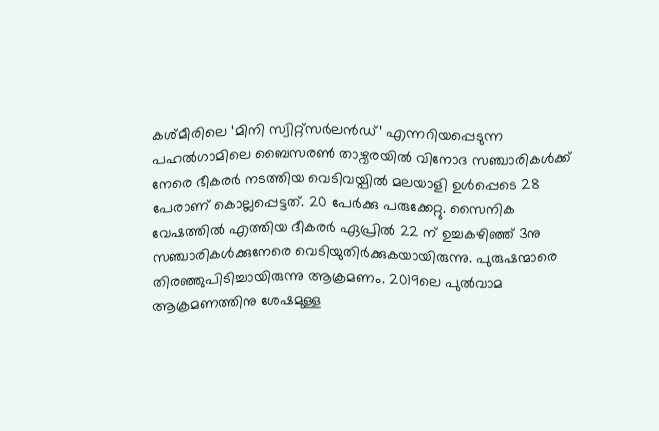കശ്മീരിലെ ‘മിനി സ്വിറ്റ്സർലൻഡ്’ എന്നറിയപ്പെടുന്ന പഹൽഗാമിലെ ബൈസരൺ താഴ്വരയിൽ വിനോദ സഞ്ചാരികൾക്ക് നേരെ ഭീകരർ നടത്തിയ വെടിവയ്പിൽ മലയാളി ഉൾപ്പെടെ 28 പേരാണ് കൊല്ലപ്പെട്ടത്. 20 പേർക്കു പരുക്കേറ്റു. സൈനിക വേഷത്തിൽ എത്തിയ ദീകരർ ഏപ്രിൽ 22 ന് ഉച്ചകഴിഞ്ഞ് 3നു സഞ്ചാരികൾക്കുനേരെ വെടിയുതിർക്കുകയായിരുന്നു. പുരുഷന്മാരെ തിരഞ്ഞുപിടിച്ചായിരുന്നു ആക്രമണം. 2019ലെ പുൽവാമ ആക്രമണത്തിനു ശേഷമുള്ള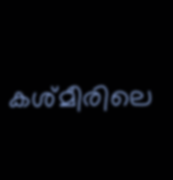കശ്മീരിലെ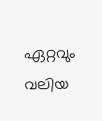ഏറ്റവും വലിയ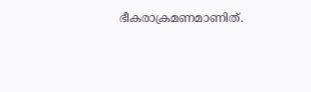ഭീകരാക്രമണമാണിത്.